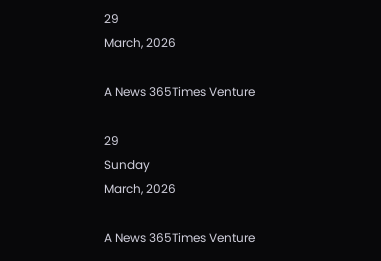29
March, 2026

A News 365Times Venture

29
Sunday
March, 2026

A News 365Times Venture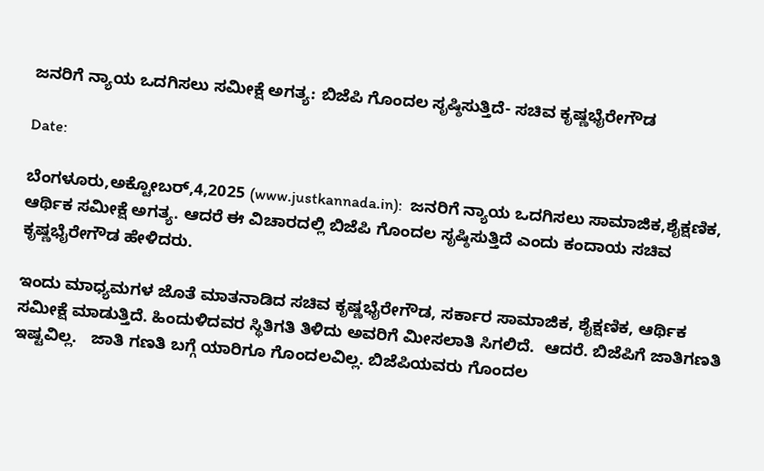ಜನರಿಗೆ ನ್ಯಾಯ ಒದಗಿಸಲು ಸಮೀಕ್ಷೆ ಅಗತ್ಯ: ಬಿಜೆಪಿ ಗೊಂದಲ ಸೃಷ್ಠಿಸುತ್ತಿದೆ- ಸಚಿವ ಕೃಷ್ಣಭೈರೇಗೌಡ

Date:

ಬೆಂಗಳೂರು,ಅಕ್ಟೋಬರ್,4,2025 (www.justkannada.in):  ಜನರಿಗೆ ನ್ಯಾಯ ಒದಗಿಸಲು ಸಾಮಾಜಿಕ,ಶೈಕ್ಷಣಿಕ, ಆರ್ಥಿಕ ಸಮೀಕ್ಷೆ ಅಗತ್ಯ. ಆದರೆ ಈ ವಿಚಾರದಲ್ಲಿ ಬಿಜೆಪಿ ಗೊಂದಲ ಸೃಷ್ಠಿಸುತ್ತಿದೆ ಎಂದು ಕಂದಾಯ ಸಚಿವ ಕೃಷ್ಣಭೈರೇಗೌಡ ಹೇಳಿದರು.

ಇಂದು ಮಾಧ್ಯಮಗಳ ಜೊತೆ ಮಾತನಾಡಿದ ಸಚಿವ ಕೃಷ್ಣಭೈರೇಗೌಡ, ಸರ್ಕಾರ ಸಾಮಾಜಿಕ, ಶೈಕ್ಷಣಿಕ, ಆರ್ಥಿಕ ಸಮೀಕ್ಷೆ ಮಾಡುತ್ತಿದೆ. ಹಿಂದುಳಿದವರ ಸ್ಥಿತಿಗತಿ ತಿಳಿದು ಅವರಿಗೆ ಮೀಸಲಾತಿ ಸಿಗಲಿದೆ.  ಆದರೆ. ಬಿಜೆಪಿಗೆ ಜಾತಿಗಣತಿ ಇಷ್ಟವಿಲ್ಲ.   ಜಾತಿ ಗಣತಿ ಬಗ್ಗೆ ಯಾರಿಗೂ ಗೊಂದಲವಿಲ್ಲ. ಬಿಜೆಪಿಯವರು ಗೊಂದಲ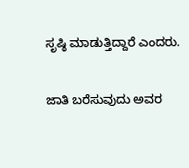ಸೃಷ್ಠಿ ಮಾಡುತ್ತಿದ್ದಾರೆ ಎಂದರು.

ಜಾತಿ ಬರೆಸುವುದು ಅವರ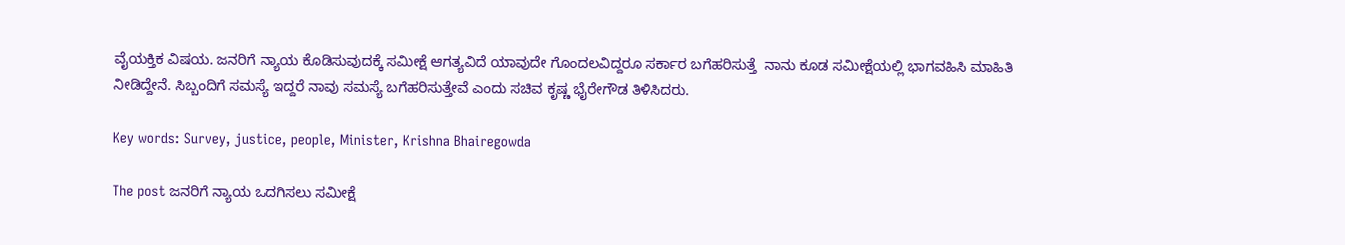ವೈಯಕ್ತಿಕ ವಿಷಯ. ಜನರಿಗೆ ನ್ಯಾಯ ಕೊಡಿಸುವುದಕ್ಕೆ ಸಮೀಕ್ಷೆ ಆಗತ್ಯವಿದೆ ಯಾವುದೇ ಗೊಂದಲವಿದ್ದರೂ ಸರ್ಕಾರ ಬಗೆಹರಿಸುತ್ತೆ  ನಾನು ಕೂಡ ಸಮೀಕ್ಷೆಯಲ್ಲಿ ಭಾಗವಹಿಸಿ ಮಾಹಿತಿ ನೀಡಿದ್ದೇನೆ. ಸಿಬ್ಬಂದಿಗೆ ಸಮಸ್ಯೆ ಇದ್ದರೆ ನಾವು ಸಮಸ್ಯೆ ಬಗೆಹರಿಸುತ್ತೇವೆ ಎಂದು ಸಚಿವ ಕೃಷ್ಣ ಭೈರೇಗೌಡ ತಿಳಿಸಿದರು.

Key words: Survey, justice, people, Minister, Krishna Bhairegowda

The post ಜನರಿಗೆ ನ್ಯಾಯ ಒದಗಿಸಲು ಸಮೀಕ್ಷೆ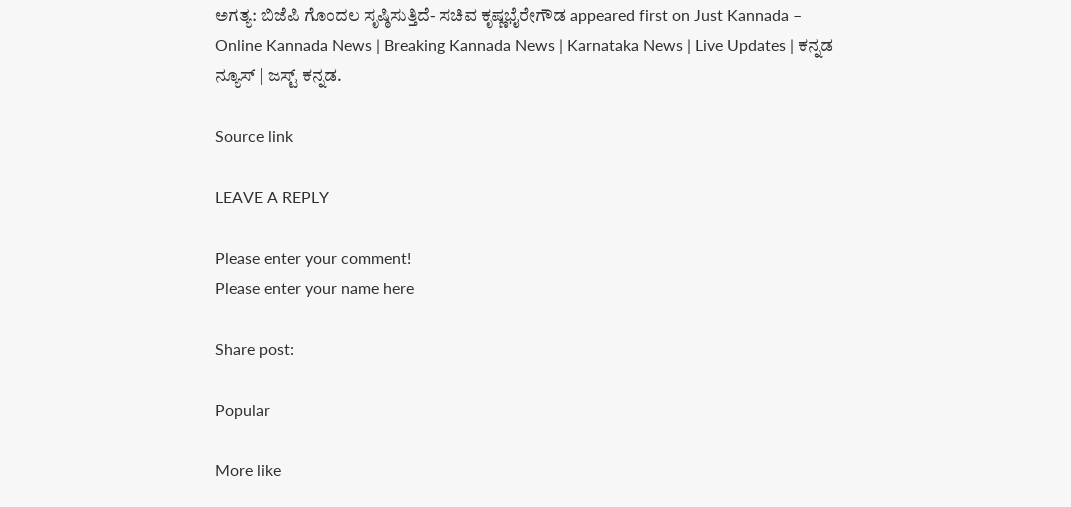ಅಗತ್ಯ: ಬಿಜೆಪಿ ಗೊಂದಲ ಸೃಷ್ಠಿಸುತ್ತಿದೆ- ಸಚಿವ ಕೃಷ್ಣಭೈರೇಗೌಡ appeared first on Just Kannada – Online Kannada News | Breaking Kannada News | Karnataka News | Live Updates | ಕನ್ನಡ ನ್ಯೂಸ್ | ಜಸ್ಟ್ ಕನ್ನಡ.

Source link

LEAVE A REPLY

Please enter your comment!
Please enter your name here

Share post:

Popular

More like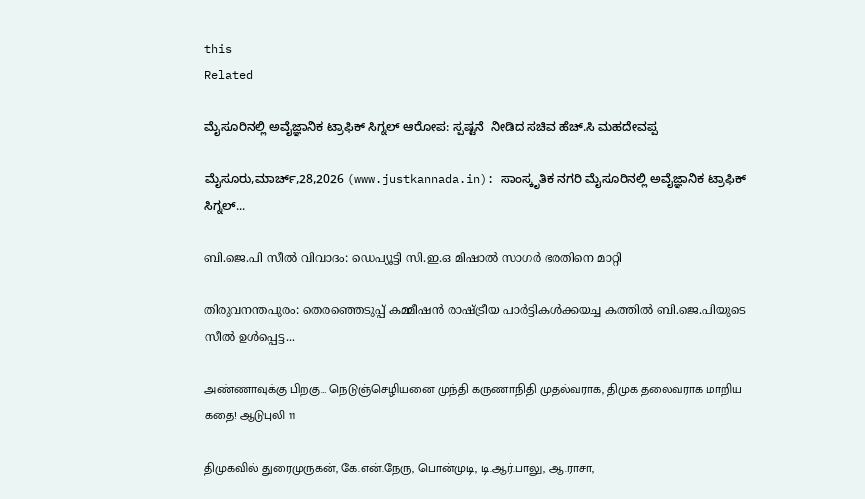this
Related

ಮೈಸೂರಿನಲ್ಲಿ ಅವೈಜ್ಞಾನಿಕ ಟ್ರಾಫಿಕ್ ಸಿಗ್ನಲ್ ಆರೋಪ: ಸ್ಪಷ್ಟನೆ  ನೀಡಿದ ಸಚಿವ ಹೆಚ್.ಸಿ ಮಹದೇವಪ್ಪ

ಮೈಸೂರು,ಮಾರ್ಚ್,28,2026 (www.justkannada.in): ಸಾಂಸ್ಕೃತಿಕ ನಗರಿ ಮೈಸೂರಿನಲ್ಲಿ ಅವೈಜ್ಞಾನಿಕ ಟ್ರಾಫಿಕ್ ಸಿಗ್ನಲ್...

ബി.ജെ.പി സീല്‍ വിവാദം: ഡെപ്യൂട്ടി സി.ഇ.ഒ മിഷാല്‍ സാഗര്‍ ഭരതിനെ മാറ്റി

തിരുവനന്തപുരം: തെരഞ്ഞെടുപ്പ് കമ്മീഷന്‍ രാഷ്ട്രീയ പാര്‍ട്ടികള്‍ക്കയച്ച കത്തില്‍ ബി.ജെ.പിയുടെ സീല്‍ ഉള്‍പ്പെട്ട...

அண்ணாவுக்கு பிறகு… நெடுஞ்செழியனை முந்தி கருணாநிதி முதல்வராக, திமுக தலைவராக மாறிய கதை! ஆடுபுலி 11

திமுகவில் துரைமுருகன், கே.என்.நேரு, பொன்முடி, டி.ஆர்.பாலு, ஆ.ராசா,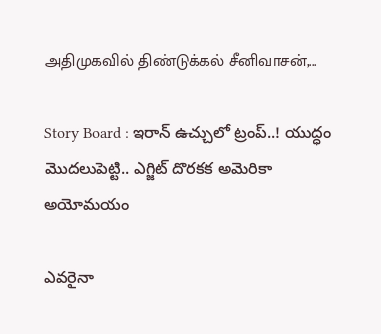அதிமுகவில் திண்டுக்கல் சீனிவாசன்,...

Story Board : ఇరాన్ ఉచ్చులో ట్రంప్..! యుద్ధం మొదలుపెట్టి.. ఎగ్జిట్ దొరకక అమెరికా అయోమయం

ఎవరైనా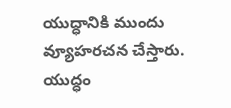యుద్ధానికి ముందు వ్యూహరచన చేస్తారు. యుద్ధం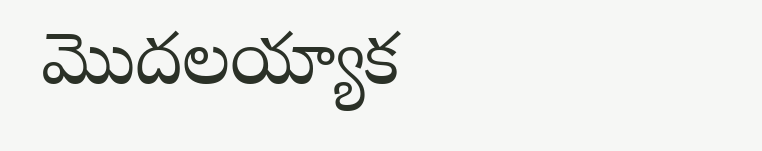మొదలయ్యాక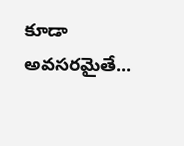కూడా అవసరమైతే...